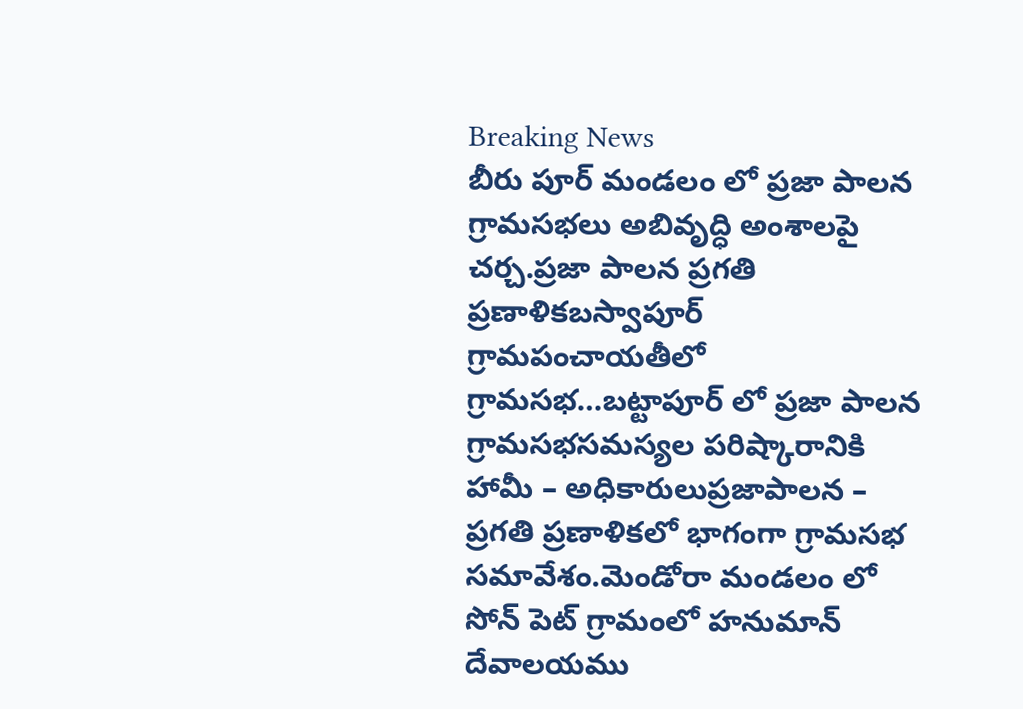Breaking News
బీరు పూర్ మండలం లో ప్రజా పాలన గ్రామసభలు అబివృద్ధి అంశాలపై చర్చ.ప్రజా పాలన ప్రగతి ప్రణాళికబస్వాపూర్ గ్రామపంచాయతీలో గ్రామసభ…బట్టాపూర్ లో ప్రజా పాలన గ్రామసభసమస్యల పరిష్కారానికి హామీ – అధికారులుప్రజాపాలన – ప్రగతి ప్రణాళికలో భాగంగా గ్రామసభ సమావేశం.మెండోరా మండలం లో సోన్ పెట్ గ్రామంలో హనుమాన్ దేవాలయము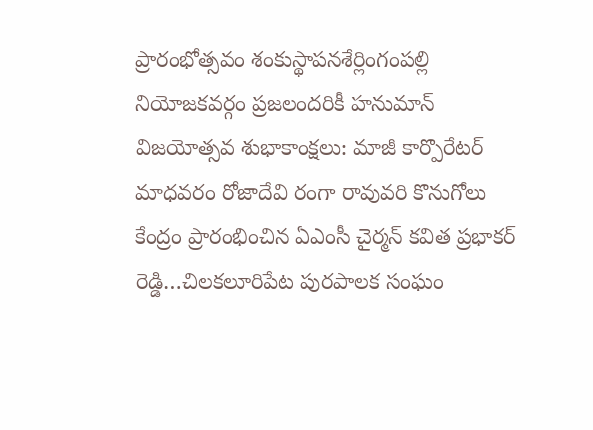ప్రారంభోత్సవం శంకుస్థాపనశేర్లింగంపల్లి నియోజకవర్గం ప్రజలందరికీ హనుమాన్ విజయోత్సవ శుభాకాంక్షలు: మాజీ కార్పొరేటర్ మాధవరం రోజాదేవి రంగా రావువరి కొనుగోలు కేంద్రం ప్రారంభించిన ఏఎంసీ చైర్మన్ కవిత ప్రభాకర్ రెడ్డి…చిలకలూరిపేట పురపాలక సంఘం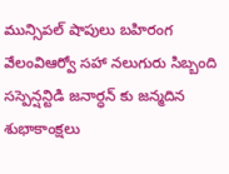మున్సిపల్ షాపులు బహిరంగ వేలంవిఆర్వో సహా నలుగురు సిబ్బంది సస్పెన్షన్టిడి జనార్ధన్ కు జన్మదిన శుభాకాంక్షలు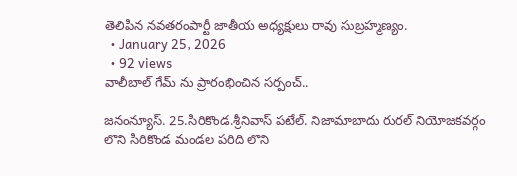తెలిపిన నవతరంపార్టీ జాతీయ అధ్యక్షులు రావు సుబ్రహ్మణ్యం.
  • January 25, 2026
  • 92 views
వాలీబాల్ గేమ్ ను ప్రారంభించిన సర్పంచ్..

జనంన్యూస్. 25.సిరికొండ.శ్రీనివాస్ పటేల్. నిజామాబాదు రురల్ నియోజకవర్గం లొని సిరికొండ మండల పరిది లొని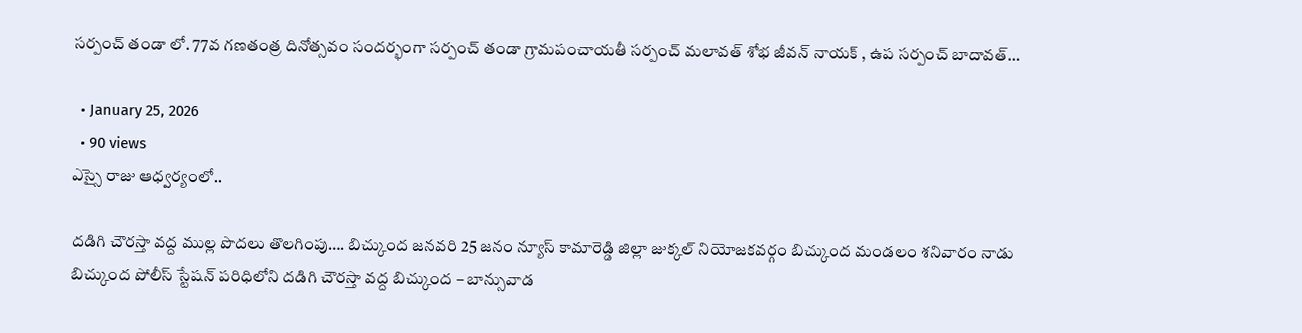సర్పంచ్ తండా లో. 77వ గణతంత్ర దినోత్సవం సందర్భంగా సర్పంచ్ తండా గ్రామపంచాయతీ సర్పంచ్ మలావత్ శోభ జీవన్ నాయక్ , ఉప సర్పంచ్ బాదావత్…

  • January 25, 2026
  • 90 views
ఎస్సై రాజు ఆధ్వర్యంలో..

దడిగి చౌరస్తా వద్ద ముల్ల పొదలు తొలగింపు…. బిచ్కుంద జనవరి 25 జనం న్యూస్ కామారెడ్డి జిల్లా జుక్కల్ నియోజకవర్గం బిచ్కుంద మండలం శనివారం నాడు బిచ్కుంద పోలీస్ స్టేషన్ పరిధిలోని దడిగి చౌరస్తా వద్ద బిచ్కుంద – బాన్సువాడ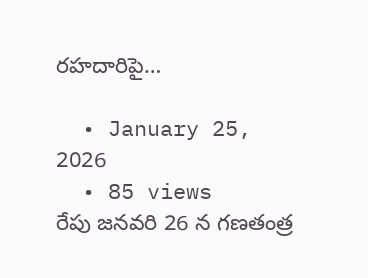రహదారిపై…

  • January 25, 2026
  • 85 views
రేపు జనవరి 26 న గణతంత్ర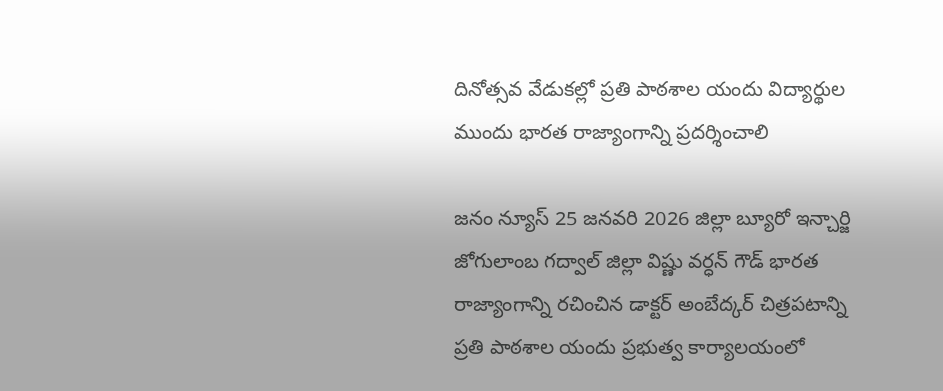దినోత్సవ వేడుకల్లో ప్రతి పాఠశాల యందు విద్యార్థుల ముందు భారత రాజ్యాంగాన్ని ప్రదర్శించాలి

జనం న్యూస్ 25 జనవరి 2026 జిల్లా బ్యూరో ఇన్చార్జి జోగులాంబ గద్వాల్ జిల్లా విష్ణు వర్ధన్ గౌడ్ భారత రాజ్యాంగాన్ని రచించిన డాక్టర్ అంబేద్కర్ చిత్రపటాన్ని ప్రతి పాఠశాల యందు ప్రభుత్వ కార్యాలయంలో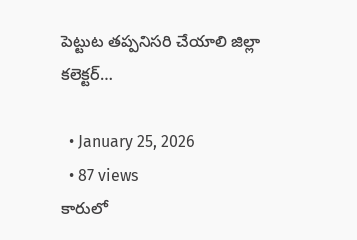పెట్టుట తప్పనిసరి చేయాలి జిల్లా కలెక్టర్…

  • January 25, 2026
  • 87 views
కారులో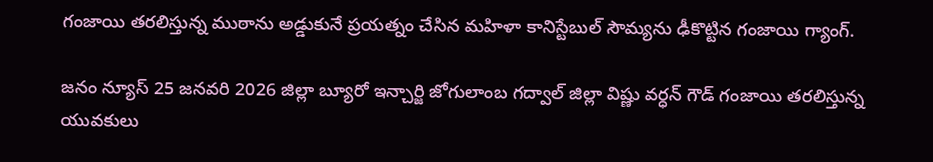గంజాయి తరలిస్తున్న ముఠాను అడ్డుకునే ప్రయత్నం చేసిన మహిళా కానిస్టేబుల్ సౌమ్యను ఢీకొట్టిన గంజాయి గ్యాంగ్.

జనం న్యూస్ 25 జనవరి 2026 జిల్లా బ్యూరో ఇన్చార్జి జోగులాంబ గద్వాల్ జిల్లా విష్ణు వర్ధన్ గౌడ్ గంజాయి తరలిస్తున్న యువకులు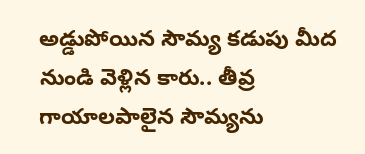అడ్డుపోయిన సౌమ్య కడుపు మీద నుండి వెళ్లిన కారు.. తీవ్ర గాయాలపాలైన సౌమ్యను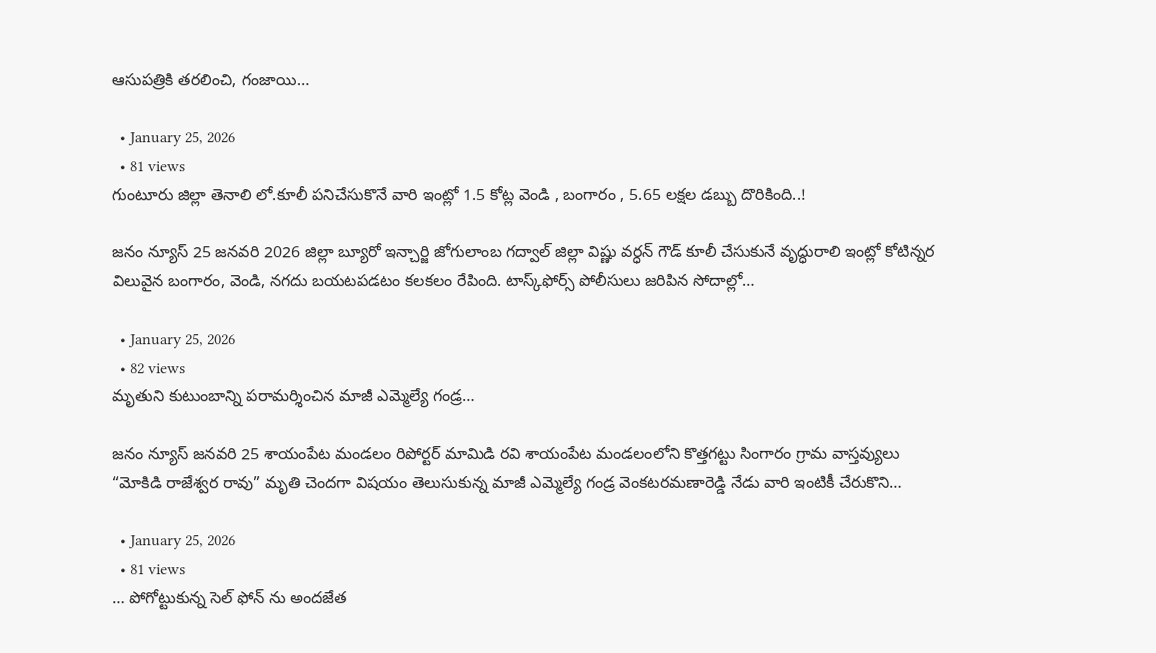ఆసుపత్రికి తరలించి, గంజాయి…

  • January 25, 2026
  • 81 views
గుంటూరు జిల్లా తెనాలి లో.కూలీ పనిచేసుకొనే వారి ఇంట్లో 1.5 కోట్ల వెండి , బంగారం , 5.65 లక్షల డబ్బు దొరికింది..!

జనం న్యూస్ 25 జనవరి 2026 జిల్లా బ్యూరో ఇన్చార్జి జోగులాంబ గద్వాల్ జిల్లా విష్ణు వర్ధన్ గౌడ్ కూలీ చేసుకునే వృద్ధురాలి ఇంట్లో కోటిన్నర విలువైన బంగారం, వెండి, నగదు బయటపడటం కలకలం రేపింది. టాస్క్‌ఫోర్స్‌ పోలీసులు జరిపిన సోదాల్లో…

  • January 25, 2026
  • 82 views
మృతుని కుటుంబాన్ని పరామర్శించిన మాజీ ఎమ్మెల్యే గండ్ర…

జనం న్యూస్ జనవరి 25 శాయంపేట మండలం రిపోర్టర్ మామిడి రవి శాయంపేట మండలంలోని కొత్తగట్టు సింగారం గ్రామ వాస్తవ్యులు “మోకిడి రాజేశ్వర రావు” మృతి చెందగా విషయం తెలుసుకున్న మాజీ ఎమ్మెల్యే గండ్ర వెంకటరమణారెడ్డి నేడు వారి ఇంటికీ చేరుకొని…

  • January 25, 2026
  • 81 views
… పోగోట్టుకున్న సెల్ ఫోన్ ను అందజేత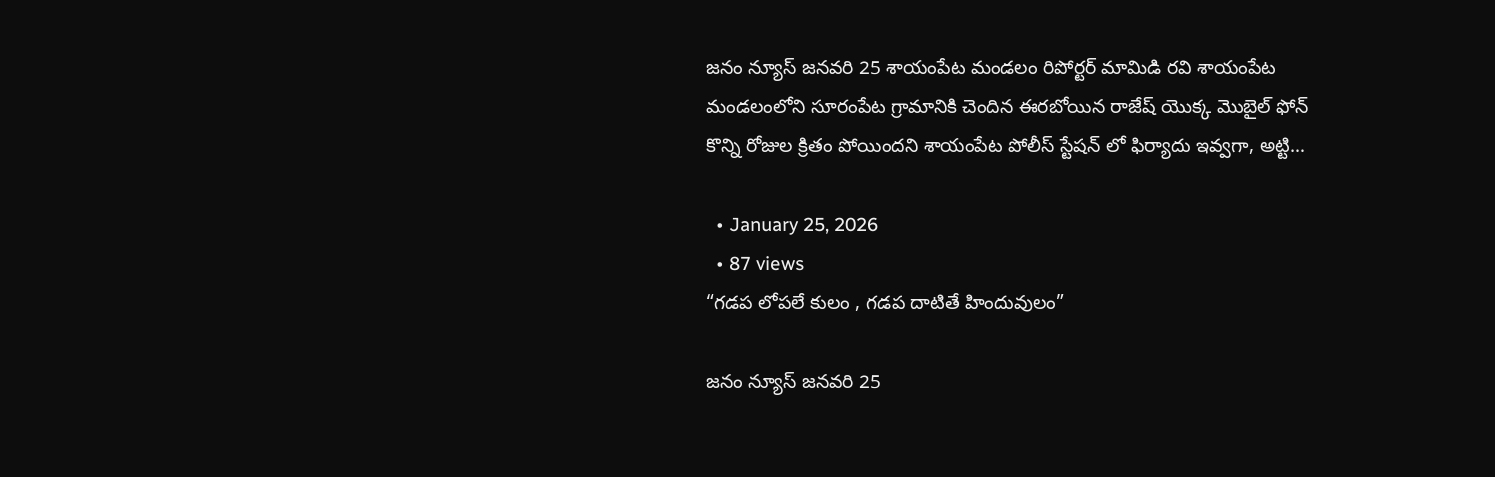జనం న్యూస్ జనవరి 25 శాయంపేట మండలం రిపోర్టర్ మామిడి రవి శాయంపేట మండలంలోని సూరంపేట గ్రామానికి చెందిన ఈరబోయిన రాజేష్ యొక్క మొబైల్ ఫోన్ కొన్ని రోజుల క్రితం పోయిందని శాయంపేట పోలీస్ స్టేషన్ లో ఫిర్యాదు ఇవ్వగా, అట్టి…

  • January 25, 2026
  • 87 views
“గడప లోపలే కులం , గడప దాటితే హిందువులం”

జనం న్యూస్ జనవరి 25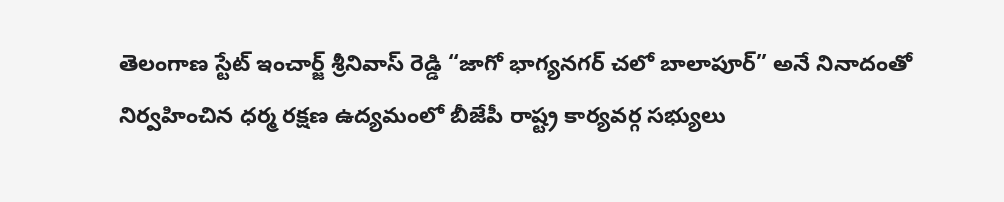తెలంగాణ స్టేట్ ఇంచార్జ్ శ్రీనివాస్ రెడ్డి “జాగో భాగ్యనగర్ చలో బాలాపూర్” అనే నినాదంతో నిర్వహించిన ధర్మ రక్షణ ఉద్యమంలో బీజేపీ రాష్ట్ర కార్యవర్గ సభ్యులు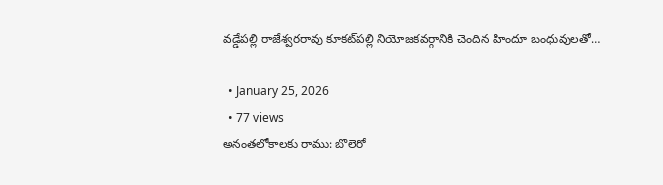వడ్డేపల్లి రాజేశ్వరరావు కూకట్‌పల్లి నియోజకవర్గానికి చెందిన హిందూ బంధువులతో…

  • January 25, 2026
  • 77 views
అనంతలోకాలకు రాము: బొలెరో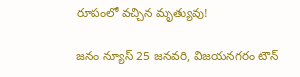రూపంలో వచ్చిన మృత్యువు!

జనం న్యూస్‌ 25 జనవరి, విజయనగరం టౌన్‌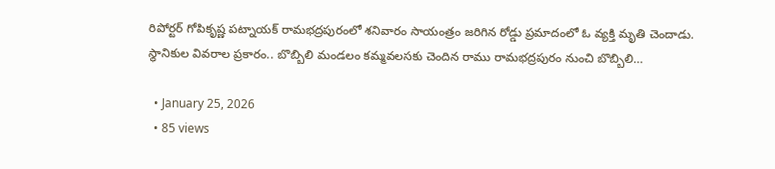రిపోర్టర్‌ గోపికృష్ణ పట్నాయక్‌ రామభద్రపురంలో శనివారం సాయంత్రం జరిగిన రోడ్డు ప్రమాదంలో ఓ వ్యక్తి మృతి చెందాడు. స్థానికుల వివరాల ప్రకారం.. బొబ్బిలి మండలం కమ్మవలసకు చెందిన రాము రామభద్రపురం నుంచి బొబ్బిలి…

  • January 25, 2026
  • 85 views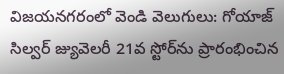విజయనగరంలో వెండి వెలుగులు: గోయాజ్‌ సిల్వర్‌ జ్యువెలరీ 21వ స్టోర్‌ను ప్రారంభించిన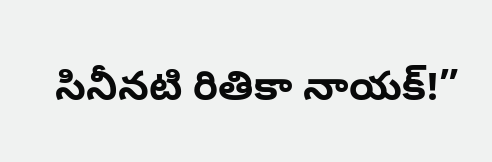సినీనటి రితికా నాయక్!”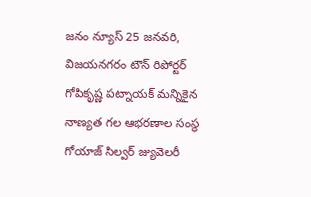జనం న్యూస్‌ 25 జనవరి, విజయనగరం టౌన్‌ రిపోర్టర్‌ గోపికృష్ణ పట్నాయక్‌ మన్నికైన నాణ్యత గల ఆభరణాల సంస్థ గోయాజ్‌ సిల్వర్‌ జ్యువెలరీ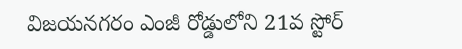విజయనగరం ఎంజీ రోడ్డులోని 21వ స్టోర్‌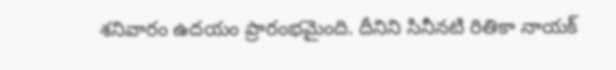శనివారం ఉదయం ప్రారంభమైంది. దీనిని సినీనటి రితికా నాయక్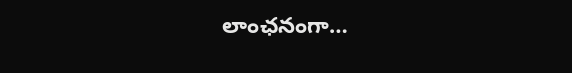లాంఛనంగా…